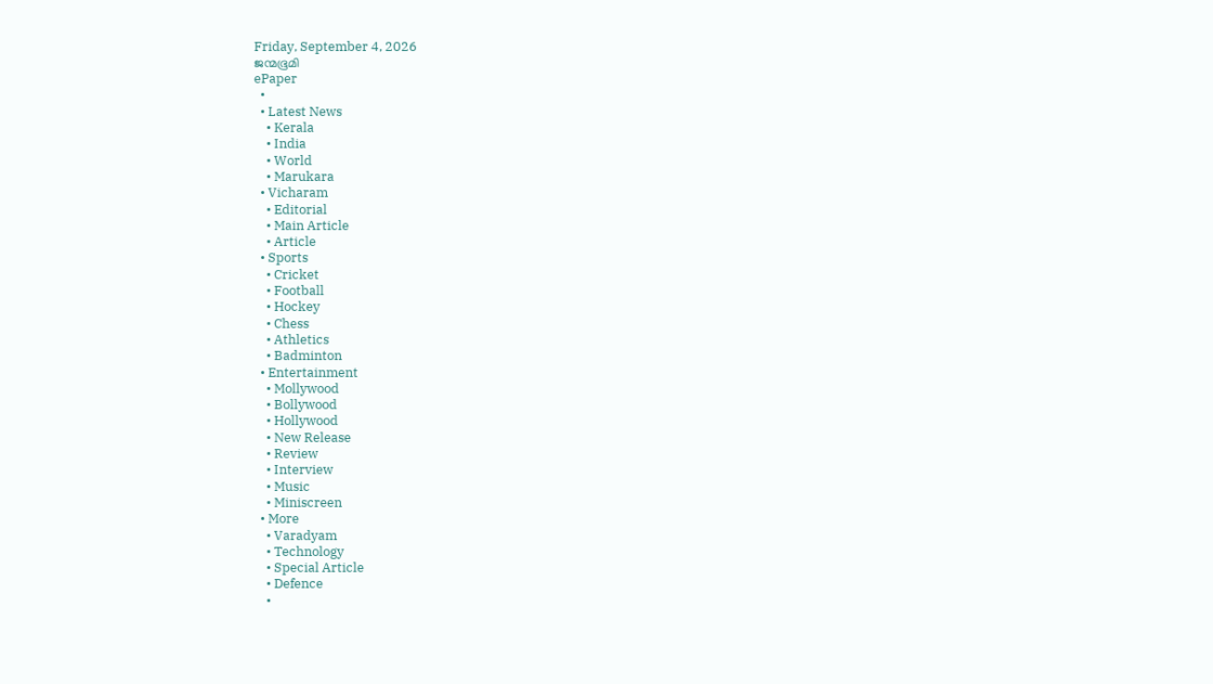Friday, September 4, 2026
ജന്മഭൂമി
ePaper
  •
  • Latest News
    • Kerala
    • India
    • World
    • Marukara
  • Vicharam
    • Editorial
    • Main Article
    • Article
  • Sports
    • Cricket
    • Football
    • Hockey
    • Chess
    • Athletics
    • Badminton
  • Entertainment
    • Mollywood
    • Bollywood
    • Hollywood
    • New Release
    • Review
    • Interview
    • Music
    • Miniscreen
  • More
    • Varadyam
    • Technology
    • Special Article
    • Defence
    •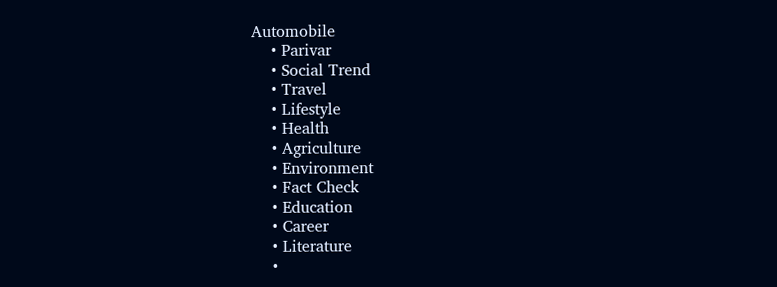Automobile
    • Parivar
    • Social Trend
    • Travel
    • Lifestyle
    • Health
    • Agriculture
    • Environment
    • Fact Check
    • Education
    • Career
    • Literature
    •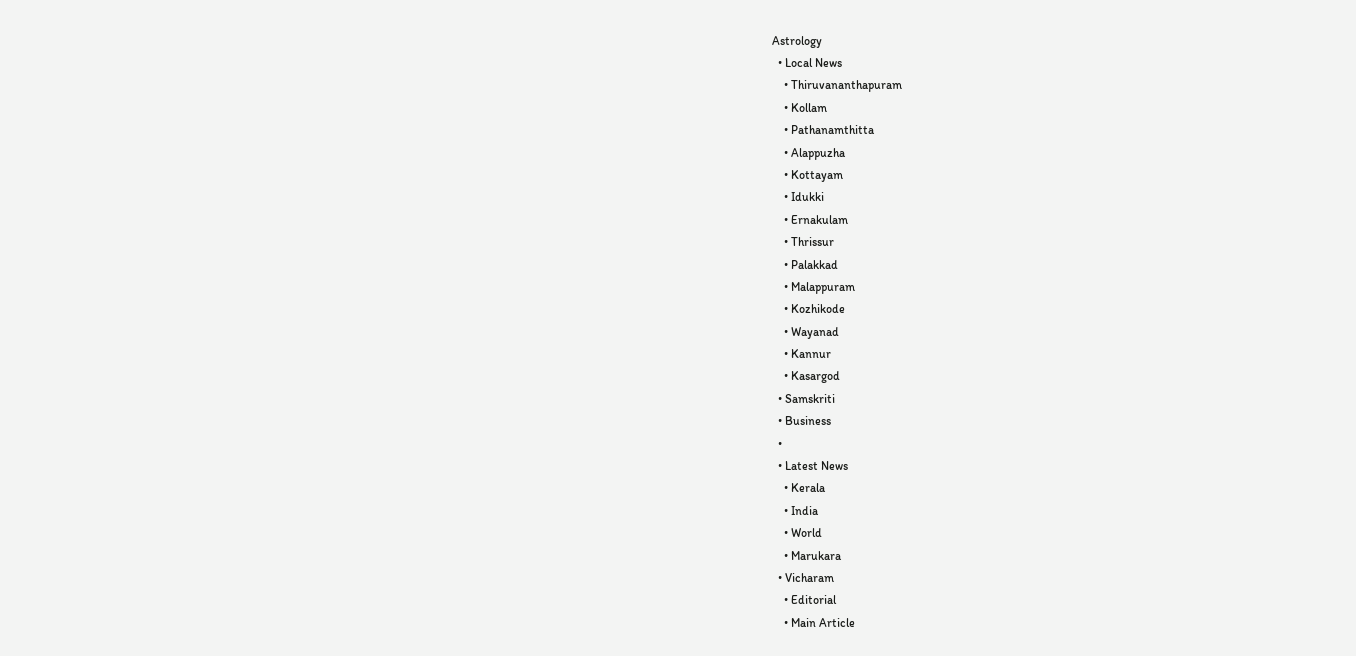Astrology
  • Local News
    • Thiruvananthapuram
    • Kollam
    • Pathanamthitta
    • Alappuzha
    • Kottayam
    • Idukki
    • Ernakulam
    • Thrissur
    • Palakkad
    • Malappuram
    • Kozhikode
    • Wayanad
    • Kannur
    • Kasargod
  • Samskriti
  • Business
  •
  • Latest News
    • Kerala
    • India
    • World
    • Marukara
  • Vicharam
    • Editorial
    • Main Article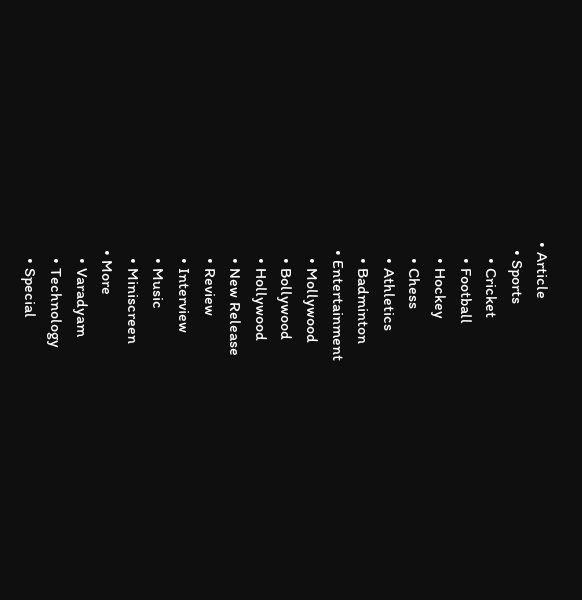• Article
  • Sports
    • Cricket
    • Football
    • Hockey
    • Chess
    • Athletics
    • Badminton
  • Entertainment
    • Mollywood
    • Bollywood
    • Hollywood
    • New Release
    • Review
    • Interview
    • Music
    • Miniscreen
  • More
    • Varadyam
    • Technology
    • Special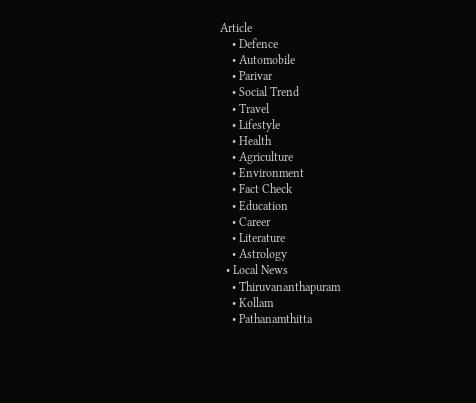Article
    • Defence
    • Automobile
    • Parivar
    • Social Trend
    • Travel
    • Lifestyle
    • Health
    • Agriculture
    • Environment
    • Fact Check
    • Education
    • Career
    • Literature
    • Astrology
  • Local News
    • Thiruvananthapuram
    • Kollam
    • Pathanamthitta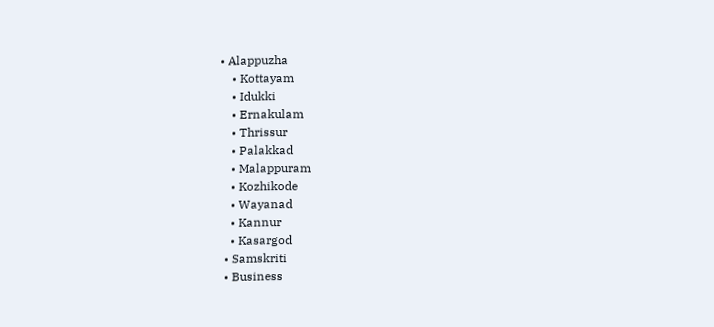• Alappuzha
    • Kottayam
    • Idukki
    • Ernakulam
    • Thrissur
    • Palakkad
    • Malappuram
    • Kozhikode
    • Wayanad
    • Kannur
    • Kasargod
  • Samskriti
  • Business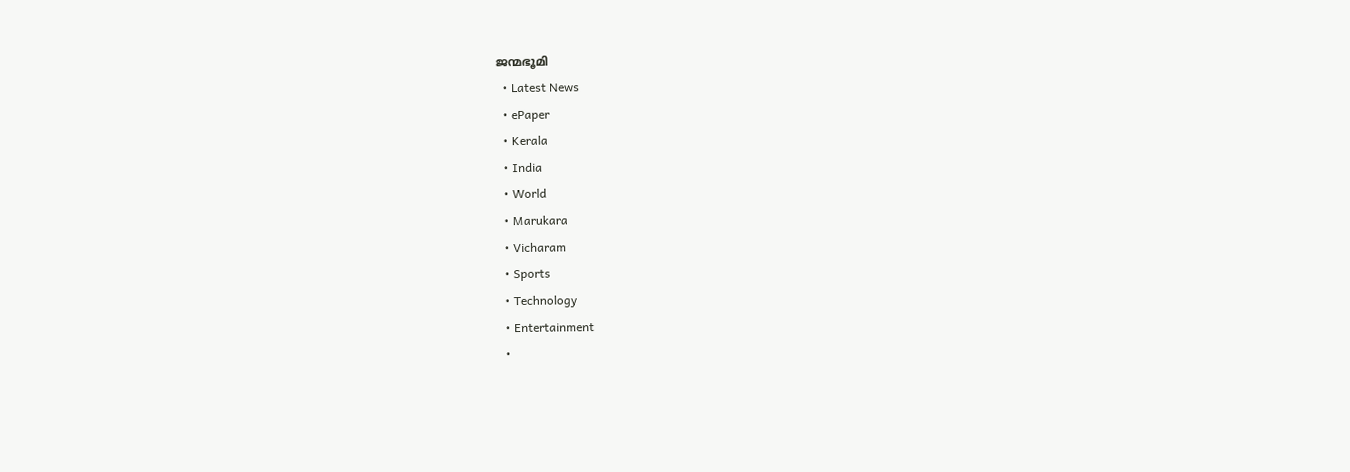ജന്മഭൂമി
  • Latest News
  • ePaper
  • Kerala
  • India
  • World
  • Marukara
  • Vicharam
  • Sports
  • Technology
  • Entertainment
  •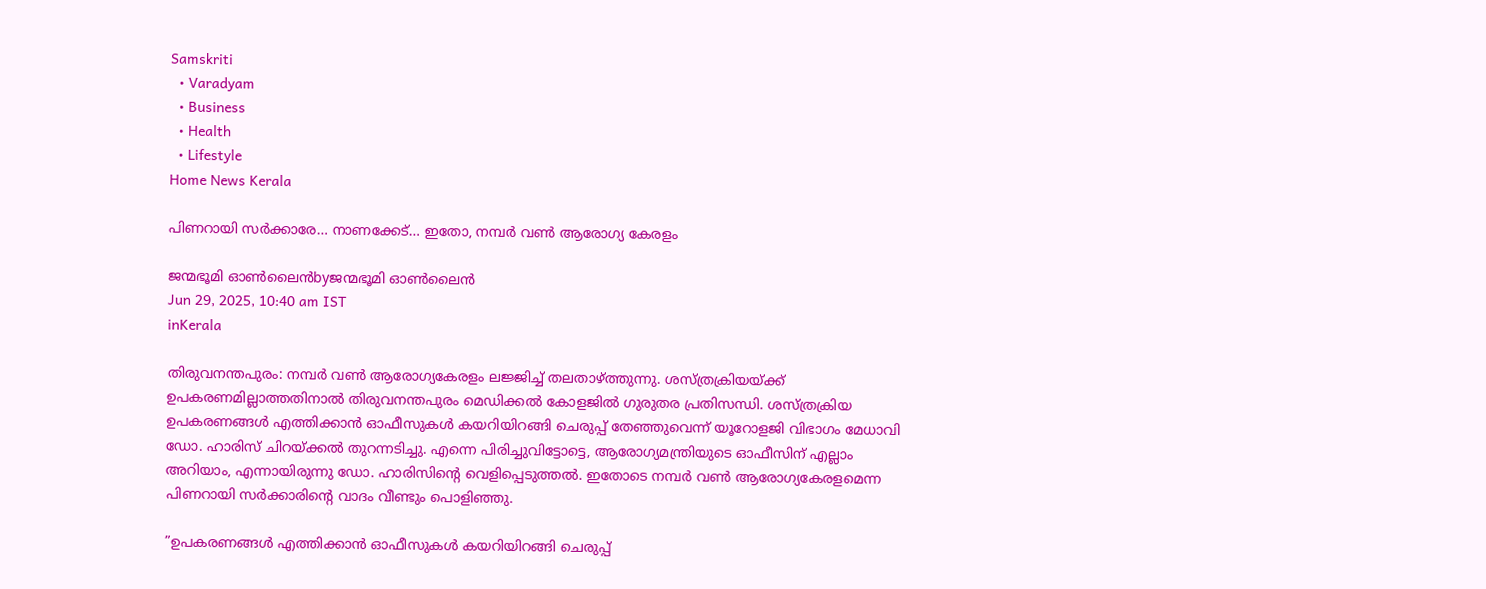Samskriti
  • Varadyam
  • Business
  • Health
  • Lifestyle
Home News Kerala

പിണറായി സര്‍ക്കാരേ… നാണക്കേട്… ഇതോ, നമ്പര്‍ വണ്‍ ആരോഗ്യ കേരളം

ജന്മഭൂമി ഓണ്‍ലൈന്‍byജന്മഭൂമി ഓണ്‍ലൈന്‍
Jun 29, 2025, 10:40 am IST
inKerala

തിരുവനന്തപുരം: നമ്പര്‍ വണ്‍ ആരോഗ്യകേരളം ലജ്ജിച്ച് തലതാഴ്‌ത്തുന്നു. ശസ്ത്രക്രിയയ്‌ക്ക് ഉപകരണമില്ലാത്തതിനാല്‍ തിരുവനന്തപുരം മെഡിക്കല്‍ കോളജില്‍ ഗുരുതര പ്രതിസന്ധി. ശസ്ത്രക്രിയ ഉപകരണങ്ങള്‍ എത്തിക്കാന്‍ ഓഫീസുകള്‍ കയറിയിറങ്ങി ചെരുപ്പ് തേഞ്ഞുവെന്ന് യൂറോളജി വിഭാഗം മേധാവി ഡോ. ഹാരിസ് ചിറയ്‌ക്കല്‍ തുറന്നടിച്ചു. എന്നെ പിരിച്ചുവിട്ടോട്ടെ, ആരോഗ്യമന്ത്രിയുടെ ഓഫീസിന് എല്ലാം അറിയാം, എന്നായിരുന്നു ഡോ. ഹാരിസിന്റെ വെളിപ്പെടുത്തല്‍. ഇതോടെ നമ്പര്‍ വണ്‍ ആരോഗ്യകേരളമെന്ന പിണറായി സര്‍ക്കാരിന്റെ വാദം വീണ്ടും പൊളിഞ്ഞു.

”ഉപകരണങ്ങള്‍ എത്തിക്കാന്‍ ഓഫീസുകള്‍ കയറിയിറങ്ങി ചെരുപ്പ്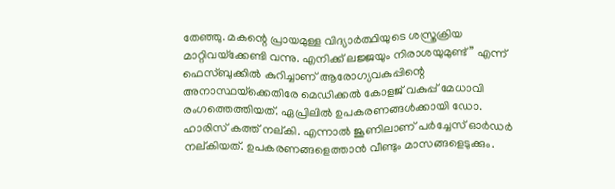തേഞ്ഞു. മകന്റെ പ്രായമുള്ള വിദ്യാര്‍ത്ഥിയുടെ ശസ്ത്രക്രിയ മാറ്റിവയ്‌ക്കേണ്ടി വന്നു. എനിക്ക് ലജ്ജയും നിരാശയുമുണ്ട്” എന്ന് ഫെസ്ബുക്കില്‍ കുറിച്ചാണ് ആരോഗ്യവകുപ്പിന്റെ അനാസ്ഥയ്‌ക്കെതിരേ മെഡിക്കല്‍ കോളജ് വകുപ്പ് മേധാവി രംഗത്തെത്തിയത്. ഏപ്രിലില്‍ ഉപകരണങ്ങള്‍ക്കായി ഡോ. ഹാരിസ് കത്ത് നല്കി. എന്നാല്‍ ജൂണിലാണ് പര്‍ച്ചേസ് ഓര്‍ഡര്‍ നല്കിയത്. ഉപകരണങ്ങളെത്താന്‍ വീണ്ടും മാസങ്ങളെടുക്കും.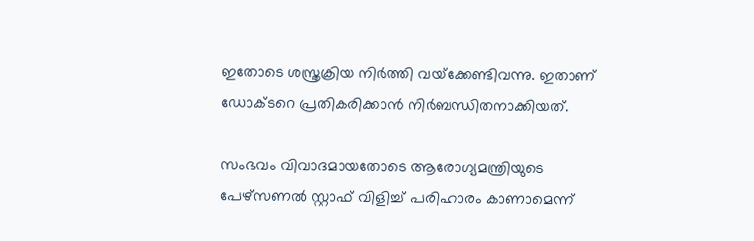ഇതോടെ ശസ്ത്രക്രിയ നിര്‍ത്തി വയ്‌ക്കേണ്ടിവന്നു. ഇതാണ് ഡോക്ടറെ പ്രതികരിക്കാന്‍ നിര്‍ബന്ധിതനാക്കിയത്.

സംഭവം വിവാദമായതോടെ ആരോഗ്യമന്ത്രിയുടെ പേഴ്‌സണല്‍ സ്റ്റാഫ് വിളിച്ച് പരിഹാരം കാണാമെന്ന്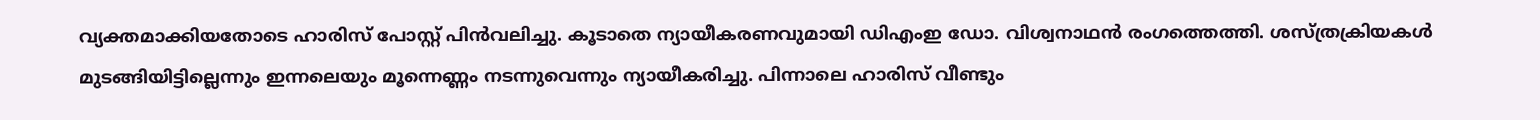വ്യക്തമാക്കിയതോടെ ഹാരിസ് പോസ്റ്റ് പിന്‍വലിച്ചു. കൂടാതെ ന്യായീകരണവുമായി ഡിഎംഇ ഡോ. വിശ്വനാഥന്‍ രംഗത്തെത്തി. ശസ്ത്രക്രിയകള്‍ മുടങ്ങിയിട്ടില്ലെന്നും ഇന്നലെയും മൂന്നെണ്ണം നടന്നുവെന്നും ന്യായീകരിച്ചു. പിന്നാലെ ഹാരിസ് വീണ്ടും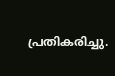പ്രതികരിച്ചു.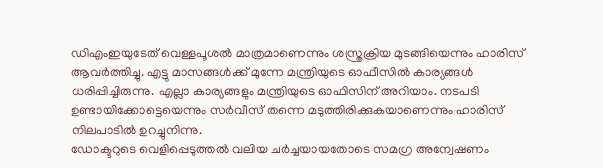ഡിഎംഇയുടേത് വെള്ളപൂശല്‍ മാത്രമാണെന്നും ശസ്ത്രക്രിയ മുടങ്ങിയെന്നും ഹാരിസ് ആവര്‍ത്തിച്ചു. എട്ടു മാസങ്ങള്‍ക്ക് മുന്നേ മന്ത്രിയുടെ ഓഫീസില്‍ കാര്യങ്ങള്‍ ധരിപ്പിച്ചിരുന്നു. എല്ലാ കാര്യങ്ങളും മന്ത്രിയുടെ ഓഫിസിന് അറിയാം. നടപടി ഉണ്ടായിക്കോട്ടെയെന്നും സര്‍വീസ് തന്നെ മടുത്തിരിക്കുകയാണെന്നും ഹാരിസ് നിലപാടില്‍ ഉറച്ചുനിന്നു.
ഡോക്ടറുടെ വെളിപ്പെടുത്തല്‍ വലിയ ചര്‍ച്ചയായതോടെ സമഗ്ര അന്വേഷണം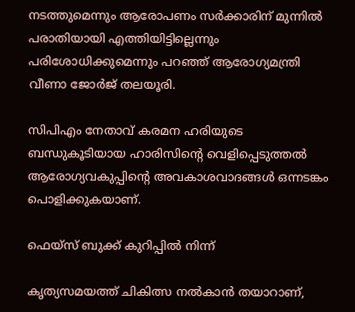നടത്തുമെന്നും ആരോപണം സര്‍ക്കാരിന് മുന്നില്‍ പരാതിയായി എത്തിയിട്ടില്ലെന്നും പരിശോധിക്കുമെന്നും പറഞ്ഞ് ആരോഗ്യമന്ത്രി വീണാ ജോര്‍ജ് തലയൂരി.

സിപിഎം നേതാവ് കരമന ഹരിയുടെ ബന്ധുകൂടിയായ ഹാരിസിന്റെ വെളിപ്പെടുത്തല്‍ ആരോഗ്യവകുപ്പിന്റെ അവകാശവാദങ്ങള്‍ ഒന്നടങ്കം പൊളിക്കുകയാണ്.

ഫെയ്‌സ് ബുക്ക് കുറിപ്പില്‍ നിന്ന്

കൃത്യസമയത്ത് ചികിത്സ നല്‍കാന്‍ തയാറാണ്,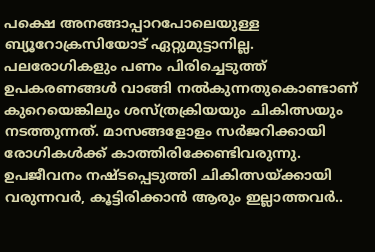പക്ഷെ അനങ്ങാപ്പാറപോലെയുള്ള ബ്യൂറോക്രസിയോട് ഏറ്റുമുട്ടാനില്ല. പലരോഗികളും പണം പിരിച്ചെടുത്ത് ഉപകരണങ്ങള്‍ വാങ്ങി നല്‍കുന്നതുകൊണ്ടാണ് കുറെയെങ്കിലും ശസ്ത്രക്രിയയും ചികിത്സയും നടത്തുന്നത്. മാസങ്ങളോളം സര്‍ജറിക്കായി രോഗികള്‍ക്ക് കാത്തിരിക്കേണ്ടിവരുന്നു. ഉപജീവനം നഷ്ടപ്പെടുത്തി ചികിത്സയ്‌ക്കായി വരുന്നവര്‍, കൂട്ടിരിക്കാന്‍ ആരും ഇല്ലാത്തവര്‍..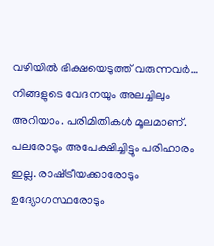വഴിയില്‍ ഭിക്ഷയെടുത്ത് വരുന്നവര്‍… നിങ്ങളുടെ വേദനയും അലച്ചിലും അറിയാം. പരിമിതികള്‍ മൂലമാണ്. പലരോടും അപേക്ഷിച്ചിട്ടും പരിഹാരം ഇല്ല. രാഷ്‌ട്രീയക്കാരോടും ഉദ്യോഗസ്ഥരോടും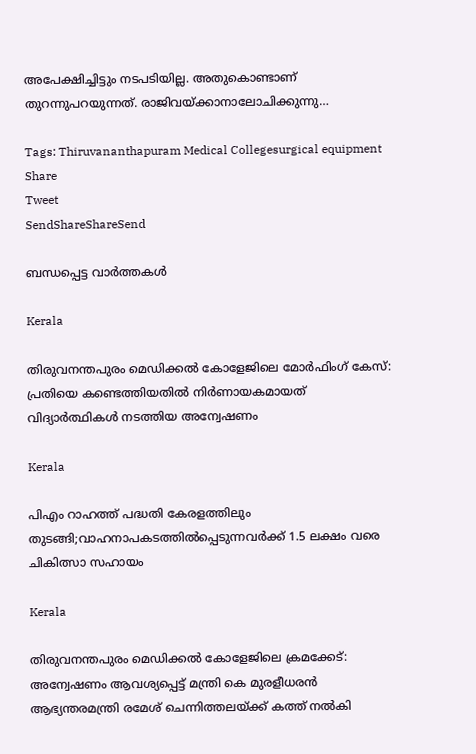അപേക്ഷിച്ചിട്ടും നടപടിയില്ല. അതുകൊണ്ടാണ് തുറന്നുപറയുന്നത്. രാജിവയ്‌ക്കാനാലോചിക്കുന്നു…

Tags: Thiruvananthapuram Medical Collegesurgical equipment
Share
Tweet
SendShareShareSend

ബന്ധപ്പെട്ട വാര്‍ത്തകള്‍

Kerala

തിരുവനന്തപുരം മെഡിക്കല്‍ കോളേജിലെ മോര്‍ഫിംഗ് കേസ്: പ്രതിയെ കണ്ടെത്തിയതില്‍ നിര്‍ണായകമായത് വിദ്യാര്‍ത്ഥികള്‍ നടത്തിയ അന്വേഷണം

Kerala

പിഎം റാഹത്ത് പദ്ധതി കേരളത്തിലും തുടങ്ങി;വാഹനാപകടത്തില്‍പ്പെടുന്നവര്‍ക്ക് 1.5 ലക്ഷം വരെ ചികിത്സാ സഹായം

Kerala

തിരുവനന്തപുരം മെഡിക്കല്‍ കോളേജിലെ ക്രമക്കേട്: അന്വേഷണം ആവശ്യപ്പെട്ട് മന്ത്രി കെ മുരളീധരന്‍ ആഭ്യന്തരമന്ത്രി രമേശ് ചെന്നിത്തലയ്‌ക്ക് കത്ത് നല്‍കി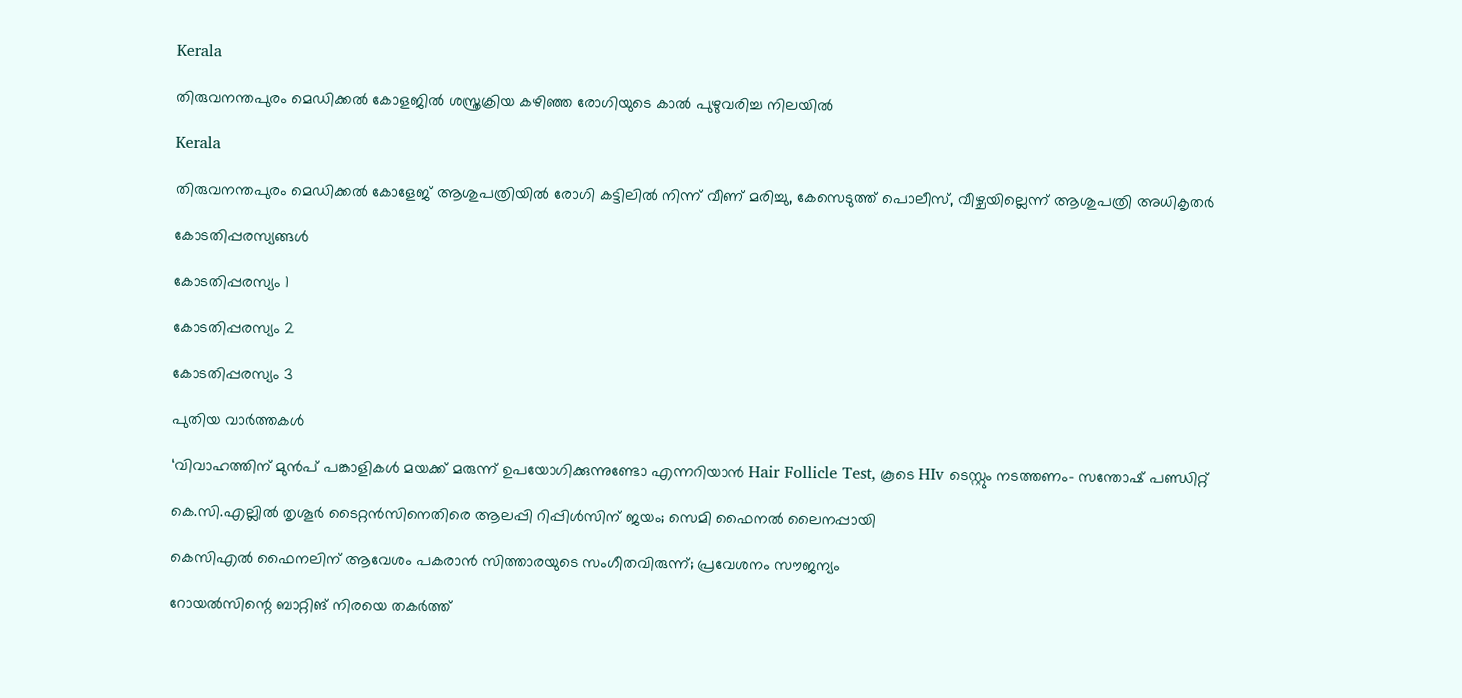Kerala

തിരുവനന്തപുരം മെഡിക്കല്‍ കോളജില്‍ ശസ്ത്രക്രിയ കഴിഞ്ഞ രോഗിയുടെ കാല്‍ പുഴുവരിച്ച നിലയില്‍

Kerala

തിരുവനന്തപുരം മെഡിക്കല്‍ കോളേജ് ആശുപത്രിയില്‍ രോഗി കട്ടിലില്‍ നിന്ന് വീണ് മരിച്ചു, കേസെടുത്ത് പൊലീസ്, വീഴ്ചയില്ലെന്ന് ആശുപത്രി അധികൃതര്‍

കോടതിപ്പരസ്യങ്ങള്‍

കോടതിപ്പരസ്യം 1

കോടതിപ്പരസ്യം 2

കോടതിപ്പരസ്യം 3

പുതിയ വാര്‍ത്തകള്‍

‘വിവാഹത്തിന് മുന്‍പ് പങ്കാളികള്‍ മയക്ക് മരുന്ന് ഉപയോഗിക്കുന്നുണ്ടോ എന്നറിയാന്‍ Hair Follicle Test, കൂടെ HIv ടെസ്റ്റും നടത്തണം- സന്തോഷ് പണ്ഡിറ്റ്

കെ.സി.എല്ലിൽ തൃശൂർ ടൈറ്റൻസിനെതിരെ ആലപ്പി റിപ്പിൾസിന് ജയം; സെമി ഫൈനൽ ലൈനപ്പായി

കെസിഎൽ ഫൈനലിന് ആവേശം പകരാൻ സിത്താരയുടെ സംഗീതവിരുന്ന്; പ്രവേശനം സൗജന്യം

റോയൽസിന്റെ ബാറ്റിങ് നിരയെ തകർത്ത്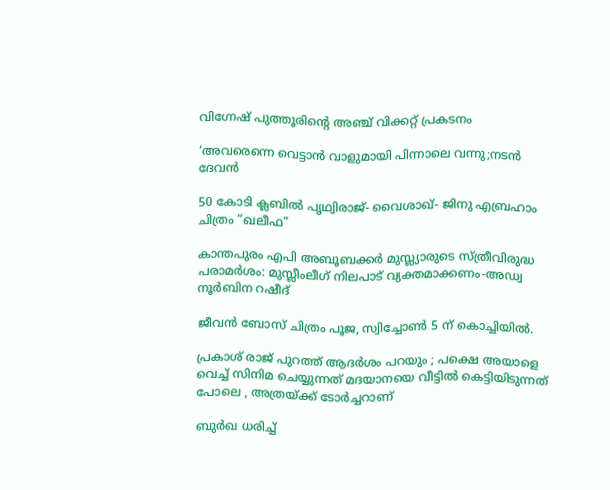വിഗ്നേഷ് പുത്തൂരിന്റെ അഞ്ച് വിക്കറ്റ് പ്രകടനം

‘അവരെന്നെ വെട്ടാൻ വാളുമായി പിന്നാലെ വന്നു;നടൻ ദേവൻ

50 കോടി ക്ലബിൽ പൃഥ്വിരാജ്- വൈശാഖ്- ജിനു എബ്രഹാം ചിത്രം “ഖലീഫ”

കാന്തപുരം എപി അബൂബക്കര്‍ മുസ്ല്യാരുടെ സ്ത്രീവിരുദ്ധ പരാമര്‍ശം: മുസ്ലീംലീഗ് നിലപാട് വ്യക്തമാക്കണം-അഡ്വ നൂര്‍ബിന റഷീദ്

ജീവൻ ബോസ് ചിത്രം പൂജ, സ്വിച്ചോൺ 5 ന് കൊച്ചിയിൽ.

പ്രകാശ് രാജ് പുറത്ത് ആദർശം പറയും ; പക്ഷെ അയാളെ വെച്ച് സിനിമ ചെയ്യുന്നത് മദയാനയെ വീ‌ട്ടിൽ കെട്ടിയിടുന്നത് പോലെ , അത്രയ്‌ക്ക് ടോർച്ചറാണ്

ബുർഖ ധരിച്ച്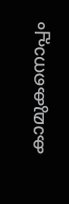കാമുകനൊപ്പം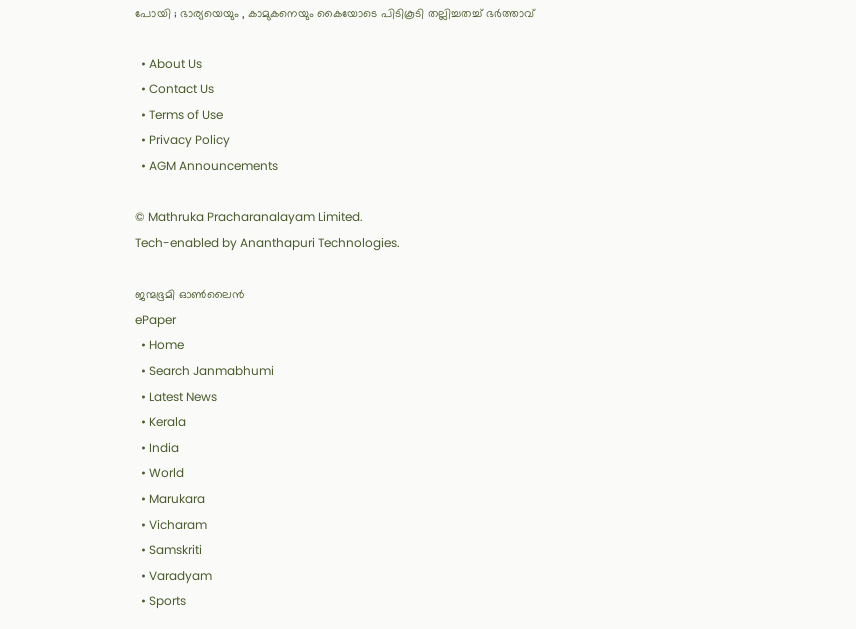പോയി ; ഭാര്യയെയും , കാമുകനെയും കൈയോടെ പിടികൂടി തല്ലിച്ചതച്ച് ഭർത്താവ്

  • About Us
  • Contact Us
  • Terms of Use
  • Privacy Policy
  • AGM Announcements

© Mathruka Pracharanalayam Limited.
Tech-enabled by Ananthapuri Technologies.

ജന്മഭൂമി ഓണ്‍ലൈന്‍
ePaper
  • Home
  • Search Janmabhumi
  • Latest News
  • Kerala
  • India
  • World
  • Marukara
  • Vicharam
  • Samskriti
  • Varadyam
  • Sports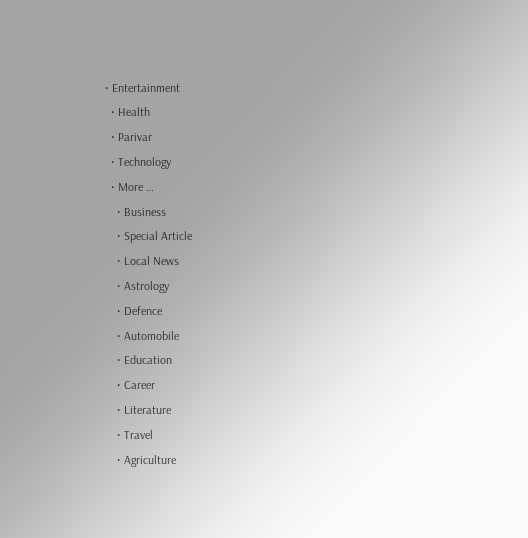• Entertainment
  • Health
  • Parivar
  • Technology
  • More …
    • Business
    • Special Article
    • Local News
    • Astrology
    • Defence
    • Automobile
    • Education
    • Career
    • Literature
    • Travel
    • Agriculture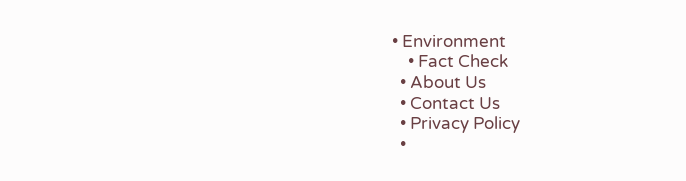• Environment
    • Fact Check
  • About Us
  • Contact Us
  • Privacy Policy
  •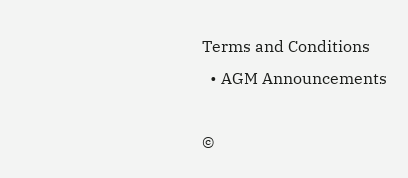Terms and Conditions
  • AGM Announcements

©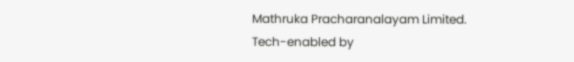Mathruka Pracharanalayam Limited.
Tech-enabled by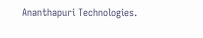Ananthapuri Technologies.